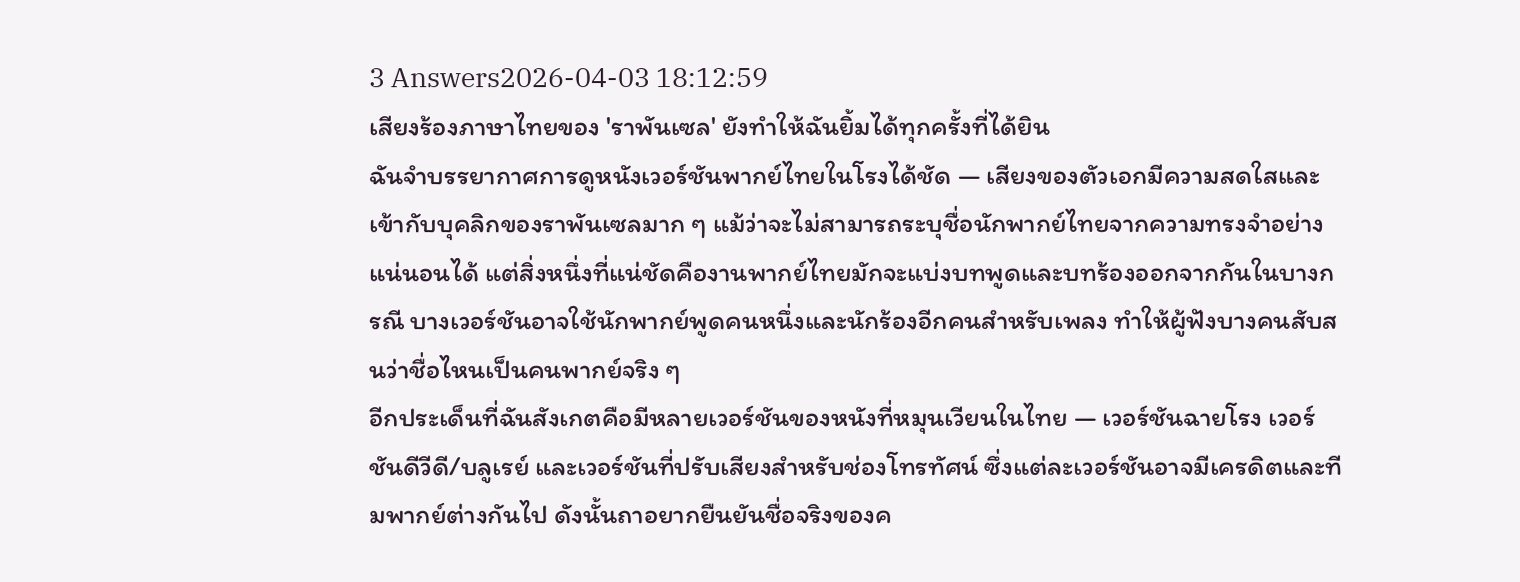3 Answers2026-04-03 18:12:59
เสียงร้องภาษาไทยของ 'ราพันเซล' ยังทำให้ฉันยิ้มได้ทุกครั้งที่ได้ยิน
ฉันจำบรรยากาศการดูหนังเวอร์ชันพากย์ไทยในโรงได้ชัด — เสียงของตัวเอกมีความสดใสและเข้ากับบุคลิกของราพันเซลมาก ๆ แม้ว่าจะไม่สามารถระบุชื่อนักพากย์ไทยจากความทรงจำอย่างแน่นอนได้ แต่สิ่งหนึ่งที่แน่ชัดคืองานพากย์ไทยมักจะแบ่งบทพูดและบทร้องออกจากกันในบางกรณี บางเวอร์ชันอาจใช้นักพากย์พูดคนหนึ่งและนักร้องอีกคนสำหรับเพลง ทำให้ผู้ฟังบางคนสับสนว่าชื่อไหนเป็นคนพากย์จริง ๆ
อีกประเด็นที่ฉันสังเกตคือมีหลายเวอร์ชันของหนังที่หมุนเวียนในไทย — เวอร์ชันฉายโรง เวอร์ชันดีวีดี/บลูเรย์ และเวอร์ชันที่ปรับเสียงสำหรับช่องโทรทัศน์ ซึ่งแต่ละเวอร์ชันอาจมีเครดิตและทีมพากย์ต่างกันไป ดังนั้นถาอยากยืนยันชื่อจริงของค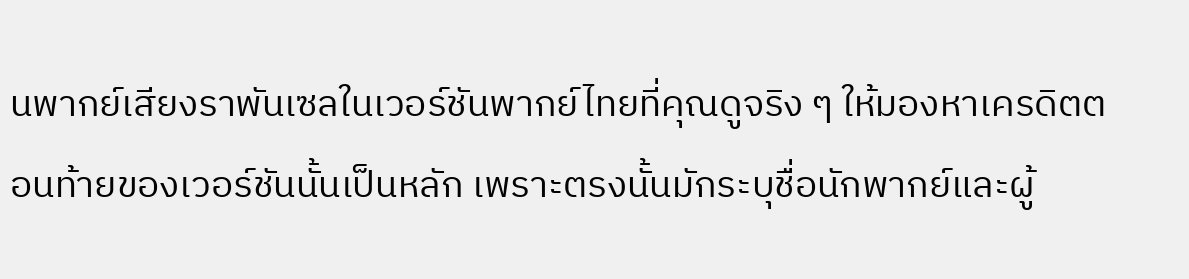นพากย์เสียงราพันเซลในเวอร์ชันพากย์ไทยที่คุณดูจริง ๆ ให้มองหาเครดิตตอนท้ายของเวอร์ชันนั้นเป็นหลัก เพราะตรงนั้นมักระบุชื่อนักพากย์และผู้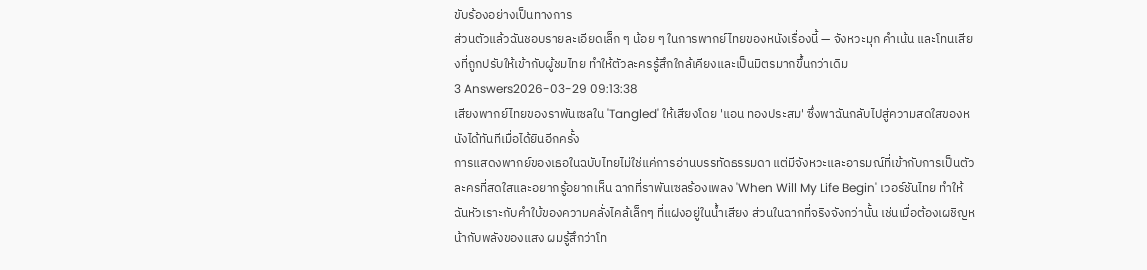ขับร้องอย่างเป็นทางการ
ส่วนตัวแล้วฉันชอบรายละเอียดเล็ก ๆ น้อย ๆ ในการพากย์ไทยของหนังเรื่องนี้ — จังหวะมุก คำเน้น และโทนเสียงที่ถูกปรับให้เข้ากับผู้ชมไทย ทำให้ตัวละครรู้สึกใกล้เคียงและเป็นมิตรมากขึ้นกว่าเดิม
3 Answers2026-03-29 09:13:38
เสียงพากย์ไทยของราพันเซลใน 'Tangled' ให้เสียงโดย 'แอน ทองประสม' ซึ่งพาฉันกลับไปสู่ความสดใสของหนังได้ทันทีเมื่อได้ยินอีกครั้ง
การแสดงพากย์ของเธอในฉบับไทยไม่ใช่แค่การอ่านบรรทัดธรรมดา แต่มีจังหวะและอารมณ์ที่เข้ากับการเป็นตัวละครที่สดใสและอยากรู้อยากเห็น ฉากที่ราพันเซลร้องเพลง 'When Will My Life Begin' เวอร์ชันไทย ทำให้ฉันหัวเราะกับคำใบ้ของความคลั่งไคล้เล็กๆ ที่แฝงอยู่ในน้ำเสียง ส่วนในฉากที่จริงจังกว่านั้น เช่นเมื่อต้องเผชิญหน้ากับพลังของแสง ผมรู้สึกว่าโท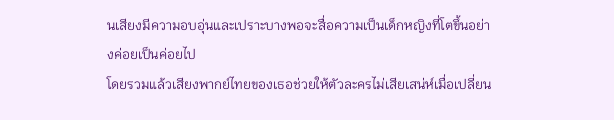นเสียงมีความอบอุ่นและเปราะบางพอจะสื่อความเป็นเด็กหญิงที่โตขึ้นอย่างค่อยเป็นค่อยไป
โดยรวมแล้วเสียงพากย์ไทยของเธอช่วยให้ตัวละครไม่เสียเสน่ห์เมื่อเปลี่ยน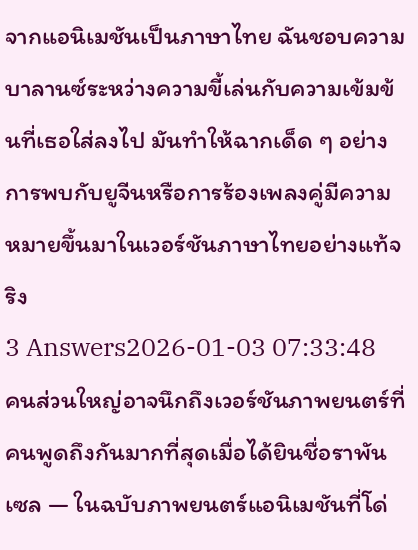จากแอนิเมชันเป็นภาษาไทย ฉันชอบความบาลานซ์ระหว่างความขี้เล่นกับความเข้มข้นที่เธอใส่ลงไป มันทำให้ฉากเด็ด ๆ อย่างการพบกับยูจีนหรือการร้องเพลงคู่มีความหมายขึ้นมาในเวอร์ชันภาษาไทยอย่างแท้จริง
3 Answers2026-01-03 07:33:48
คนส่วนใหญ่อาจนึกถึงเวอร์ชันภาพยนตร์ที่คนพูดถึงกันมากที่สุดเมื่อได้ยินชื่อราพันเซล — ในฉบับภาพยนตร์แอนิเมชันที่โด่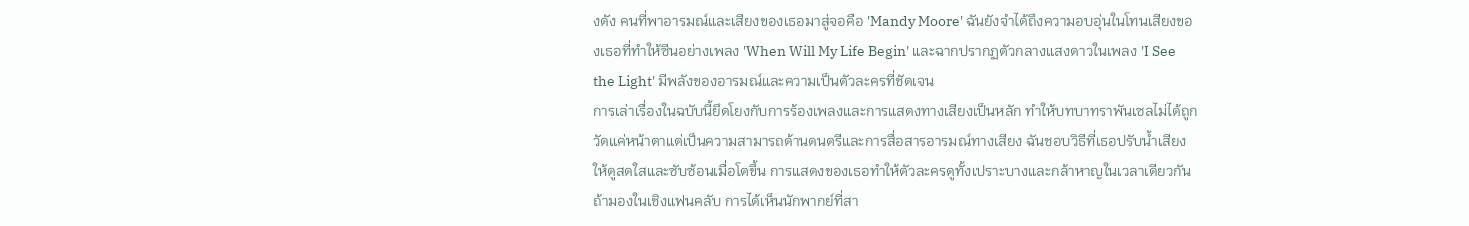งดัง คนที่พาอารมณ์และเสียงของเธอมาสู่จอคือ 'Mandy Moore' ฉันยังจำได้ถึงความอบอุ่นในโทนเสียงของเธอที่ทำให้ซีนอย่างเพลง 'When Will My Life Begin' และฉากปรากฏตัวกลางแสงดาวในเพลง 'I See the Light' มีพลังของอารมณ์และความเป็นตัวละครที่ชัดเจน
การเล่าเรื่องในฉบับนี้ยึดโยงกับการร้องเพลงและการแสดงทางเสียงเป็นหลัก ทำให้บทบาทราพันเซลไม่ได้ถูกวัดแค่หน้าตาแต่เป็นความสามารถด้านดนตรีและการสื่อสารอารมณ์ทางเสียง ฉันชอบวิธีที่เธอปรับน้ำเสียงให้ดูสดใสและซับซ้อนเมื่อโตขึ้น การแสดงของเธอทำให้ตัวละครดูทั้งเปราะบางและกล้าหาญในเวลาเดียวกัน
ถ้ามองในเชิงแฟนคลับ การได้เห็นนักพากย์ที่สา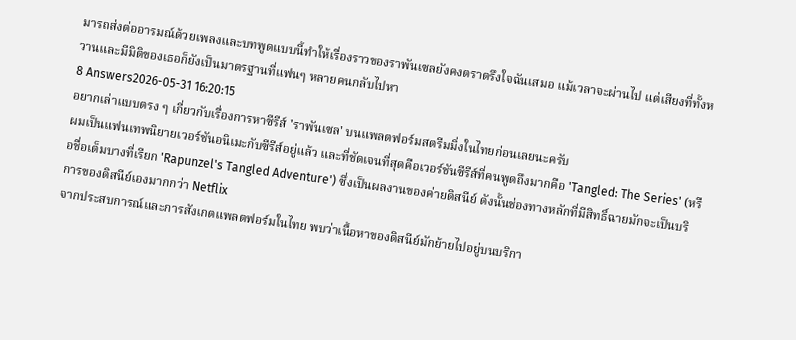มารถส่งต่ออารมณ์ด้วยเพลงและบทพูดแบบนี้ทำให้เรื่องราวของราพันเซลยังคงตราตรึงใจฉันเสมอ แม้เวลาจะผ่านไป แต่เสียงที่ทั้งหวานและมีมิติของเธอก็ยังเป็นมาตรฐานที่แฟนๆ หลายคนกลับไปหา
8 Answers2026-05-31 16:20:15
อยากเล่าแบบตรง ๆ เกี่ยวกับเรื่องการหาซีรีส์ 'ราพันเซล' บนแพลตฟอร์มสตรีมมิ่งในไทยก่อนเลยนะครับ
ผมเป็นแฟนเทพนิยายเวอร์ชันอนิเมะกับซีรีส์อยู่แล้ว และที่ชัดเจนที่สุดคือเวอร์ชันซีรีส์ที่คนพูดถึงมากคือ 'Tangled: The Series' (หรือชื่อเต็มบางที่เรียก 'Rapunzel's Tangled Adventure') ซึ่งเป็นผลงานของค่ายดิสนีย์ ดังนั้นช่องทางหลักที่มีสิทธิ์ฉายมักจะเป็นบริการของดิสนีย์เองมากกว่า Netflix
จากประสบการณ์และการสังเกตแพลตฟอร์มในไทย พบว่าเนื้อหาของดิสนีย์มักย้ายไปอยู่บนบริกา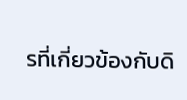รที่เกี่ยวข้องกับดิ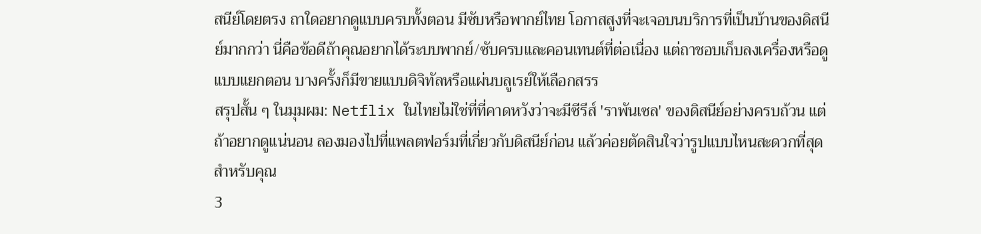สนีย์โดยตรง ถาใดอยากดูแบบครบทั้งตอน มีซับหรือพากย์ไทย โอกาสสูงที่จะเจอบนบริการที่เป็นบ้านของดิสนีย์มากกว่า นี่คือข้อดีถ้าคุณอยากได้ระบบพากย์/ซับครบและคอนเทนต์ที่ต่อเนื่อง แต่ถาชอบเก็บลงเครื่องหรือดูแบบแยกตอน บางครั้งก็มีขายแบบดิจิทัลหรือแผ่นบลูเรย์ให้เลือกสรร
สรุปสั้น ๆ ในมุมผม: Netflix ในไทยไม่ใช่ที่ที่คาดหวังว่าจะมีซีรีส์ 'ราพันเซล' ของดิสนีย์อย่างครบถ้วน แต่ถ้าอยากดูแน่นอน ลองมองไปที่แพลตฟอร์มที่เกี่ยวกับดิสนีย์ก่อน แล้วค่อยตัดสินใจว่ารูปแบบไหนสะดวกที่สุดสำหรับคุณ
3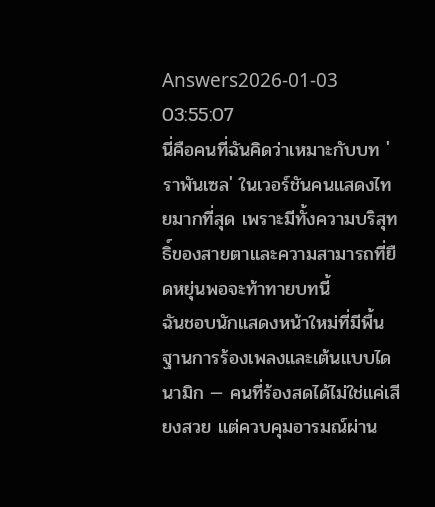Answers2026-01-03 03:55:07
นี่คือคนที่ฉันคิดว่าเหมาะกับบท 'ราพันเซล' ในเวอร์ชันคนแสดงไทยมากที่สุด เพราะมีทั้งความบริสุทธิ์ของสายตาและความสามารถที่ยืดหยุ่นพอจะท้าทายบทนี้
ฉันชอบนักแสดงหน้าใหม่ที่มีพื้นฐานการร้องเพลงและเต้นแบบไดนามิก — คนที่ร้องสดได้ไม่ใช่แค่เสียงสวย แต่ควบคุมอารมณ์ผ่าน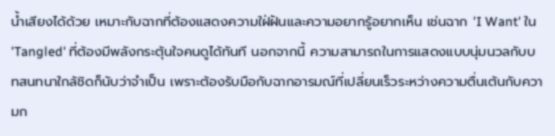น้ำเสียงได้ด้วย เหมาะกับฉากที่ต้องแสดงความใฝ่ฝันและความอยากรู้อยากเห็น เช่นฉาก 'I Want' ใน 'Tangled' ที่ต้องมีพลังกระตุ้นใจคนดูได้ทันที นอกจากนี้ ความสามารถในการแสดงแบบนุ่มนวลกับบทสนทนาใกล้ชิดก็นับว่าจำเป็น เพราะต้องรับมือกับฉากอารมณ์ที่เปลี่ยนเร็วระหว่างความตื่นเต้นกับความก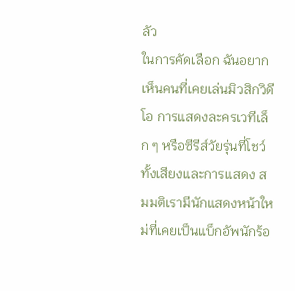ลัว
ในการคัดเลือก ฉันอยากเห็นคนที่เคยเล่นมิวสิกวิดีโอ การแสดงละครเวทีเล็ก ๆ หรือซีรีส์วัยรุ่นที่โชว์ทั้งเสียงและการแสดง สมมติเรามีนักแสดงหน้าใหม่ที่เคยเป็นแบ็กอัพนักร้อ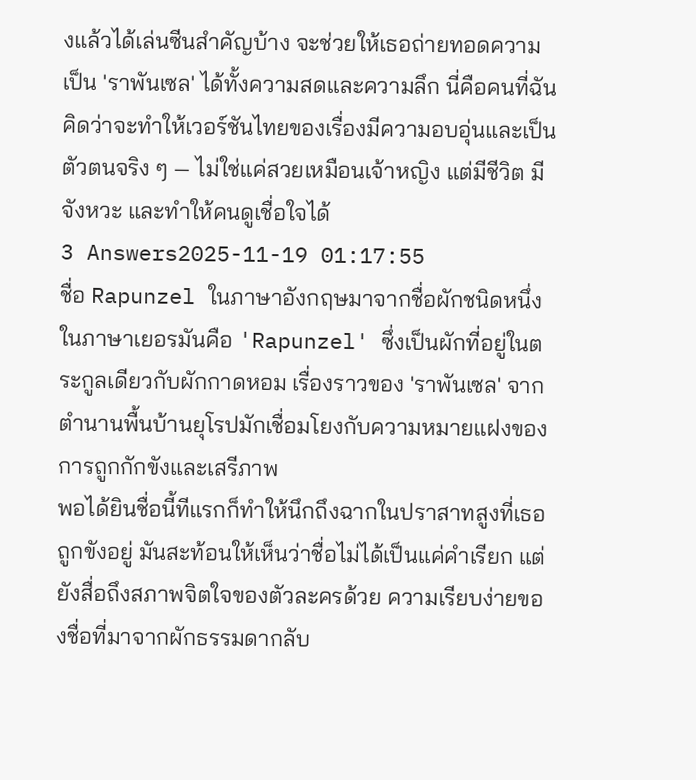งแล้วได้เล่นซีนสำคัญบ้าง จะช่วยให้เธอถ่ายทอดความเป็น 'ราพันเซล' ได้ทั้งความสดและความลึก นี่คือคนที่ฉันคิดว่าจะทำให้เวอร์ชันไทยของเรื่องมีความอบอุ่นและเป็นตัวตนจริง ๆ — ไม่ใช่แค่สวยเหมือนเจ้าหญิง แต่มีชีวิต มีจังหวะ และทำให้คนดูเชื่อใจได้
3 Answers2025-11-19 01:17:55
ชื่อ Rapunzel ในภาษาอังกฤษมาจากชื่อผักชนิดหนึ่งในภาษาเยอรมันคือ 'Rapunzel' ซึ่งเป็นผักที่อยู่ในตระกูลเดียวกับผักกาดหอม เรื่องราวของ 'ราพันเซล' จากตำนานพื้นบ้านยุโรปมักเชื่อมโยงกับความหมายแฝงของการถูกกักขังและเสรีภาพ
พอได้ยินชื่อนี้ทีแรกก็ทำให้นึกถึงฉากในปราสาทสูงที่เธอถูกขังอยู่ มันสะท้อนให้เห็นว่าชื่อไม่ได้เป็นแค่คำเรียก แต่ยังสื่อถึงสภาพจิตใจของตัวละครด้วย ความเรียบง่ายของชื่อที่มาจากผักธรรมดากลับ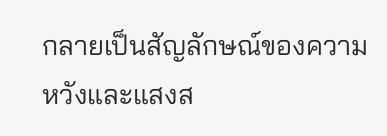กลายเป็นสัญลักษณ์ของความหวังและแสงส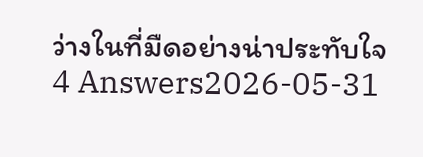ว่างในที่มืดอย่างน่าประทับใจ
4 Answers2026-05-31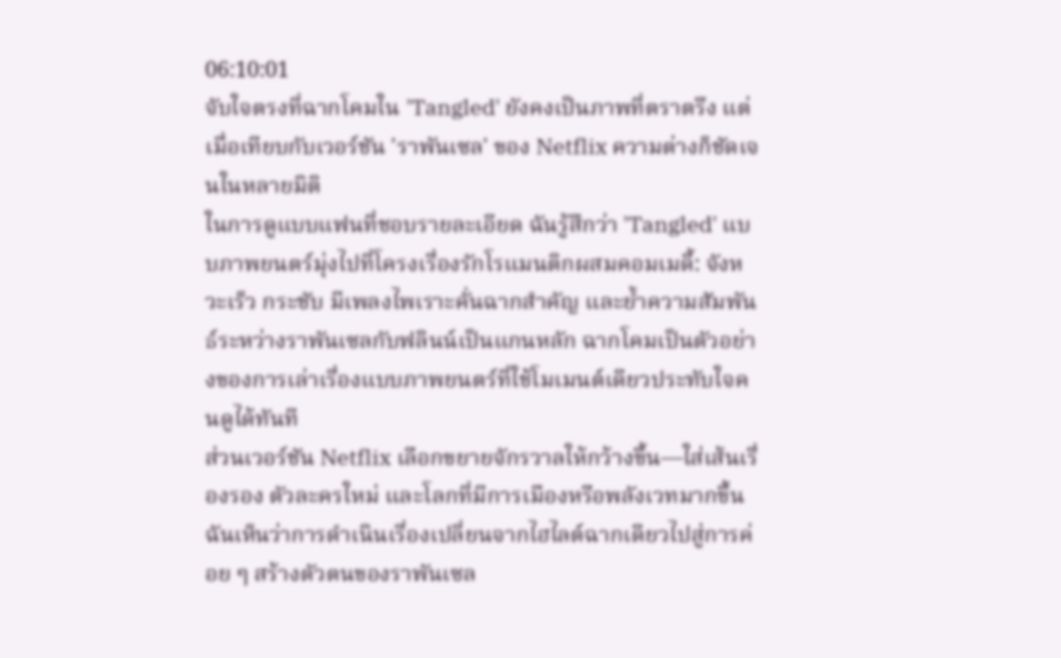06:10:01
จับใจตรงที่ฉากโคมใน 'Tangled' ยังคงเป็นภาพที่ตราตรึง แต่เมื่อเทียบกับเวอร์ชัน 'ราพันเซล' ของ Netflix ความต่างก็ชัดเจนในหลายมิติ
ในการดูแบบแฟนที่ชอบรายละเอียด ฉันรู้สึกว่า 'Tangled' แบบภาพยนตร์มุ่งไปที่โครงเรื่องรักโรแมนติกผสมคอมเมดี้: จังหวะเร็ว กระชับ มีเพลงไพเราะคั่นฉากสำคัญ และย้ำความสัมพันธ์ระหว่างราพันเซลกับฟลินน์เป็นแกนหลัก ฉากโคมเป็นตัวอย่างของการเล่าเรื่องแบบภาพยนตร์ที่ใช้โมเมนต์เดียวประทับใจคนดูได้ทันที
ส่วนเวอร์ชัน Netflix เลือกขยายจักรวาลให้กว้างขึ้น—ใส่เส้นเรื่องรอง ตัวละครใหม่ และโลกที่มีการเมืองหรือพลังเวทมากขึ้น ฉันเห็นว่าการดำเนินเรื่องเปลี่ยนจากไฮไลต์ฉากเดียวไปสู่การค่อย ๆ สร้างตัวตนของราพันเซล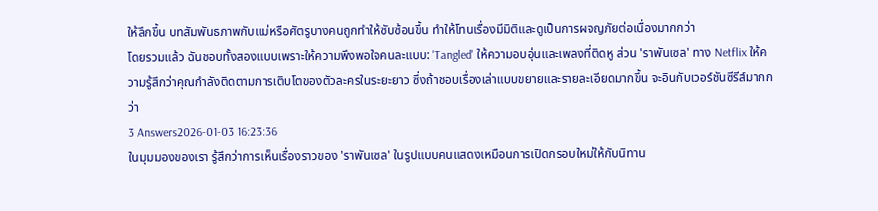ให้ลึกขึ้น บทสัมพันธภาพกับแม่หรือศัตรูบางคนถูกทำให้ซับซ้อนขึ้น ทำให้โทนเรื่องมีมิติและดูเป็นการผจญภัยต่อเนื่องมากกว่า
โดยรวมแล้ว ฉันชอบทั้งสองแบบเพราะให้ความพึงพอใจคนละแบบ: 'Tangled' ให้ความอบอุ่นและเพลงที่ติดหู ส่วน 'ราพันเซล' ทาง Netflix ให้ความรู้สึกว่าคุณกำลังติดตามการเติบโตของตัวละครในระยะยาว ซึ่งถ้าชอบเรื่องเล่าแบบขยายและรายละเอียดมากขึ้น จะอินกับเวอร์ชันซีรีส์มากกว่า
3 Answers2026-01-03 16:23:36
ในมุมมองของเรา รู้สึกว่าการเห็นเรื่องราวของ 'ราพันเซล' ในรูปแบบคนแสดงเหมือนการเปิดกรอบใหม่ให้กับนิทาน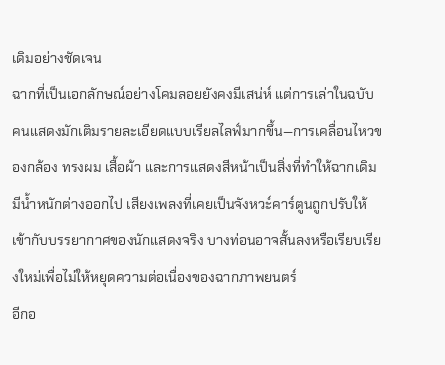เดิมอย่างชัดเจน
ฉากที่เป็นเอกลักษณ์อย่างโคมลอยยังคงมีเสน่ห์ แต่การเล่าในฉบับคนแสดงมักเติมรายละเอียดแบบเรียลไลฟ์มากขึ้น—การเคลื่อนไหวของกล้อง ทรงผม เสื้อผ้า และการแสดงสีหน้าเป็นสิ่งที่ทำให้ฉากเดิมมีน้ำหนักต่างออกไป เสียงเพลงที่เคยเป็นจังหวะ์คาร์ตูนถูกปรับให้เข้ากับบรรยากาศของนักแสดงจริง บางท่อนอาจสั้นลงหรือเรียบเรียงใหม่เพื่อไม่ให้หยุดความต่อเนื่องของฉากภาพยนตร์
อีกอ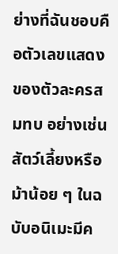ย่างที่ฉันชอบคือตัวเลขแสดงของตัวละครสมทบ อย่างเช่นสัตว์เลี้ยงหรือม้าน้อย ๆ ในฉบับอนิเมะมีค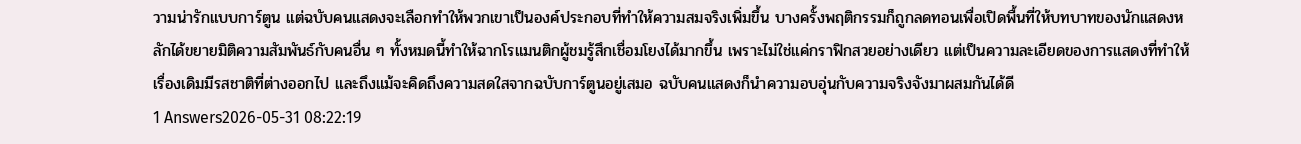วามน่ารักแบบการ์ตูน แต่ฉบับคนแสดงจะเลือกทำให้พวกเขาเป็นองค์ประกอบที่ทำให้ความสมจริงเพิ่มขึ้น บางครั้งพฤติกรรมก็ถูกลดทอนเพื่อเปิดพื้นที่ให้บทบาทของนักแสดงหลักได้ขยายมิติความสัมพันธ์กับคนอื่น ๆ ทั้งหมดนี้ทำให้ฉากโรแมนติกผู้ชมรู้สึกเชื่อมโยงได้มากขึ้น เพราะไม่ใช่แค่กราฟิกสวยอย่างเดียว แต่เป็นความละเอียดของการแสดงที่ทำให้เรื่องเดิมมีรสชาติที่ต่างออกไป และถึงแม้จะคิดถึงความสดใสจากฉบับการ์ตูนอยู่เสมอ ฉบับคนแสดงก็นำความอบอุ่นกับความจริงจังมาผสมกันได้ดี
1 Answers2026-05-31 08:22:19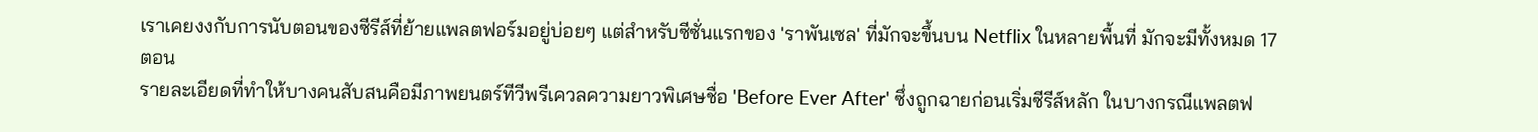เราเคยงงกับการนับตอนของซีรีส์ที่ย้ายแพลตฟอร์มอยู่บ่อยๆ แต่สำหรับซีซั่นแรกของ 'ราพันเซล' ที่มักจะขึ้นบน Netflix ในหลายพื้นที่ มักจะมีทั้งหมด 17 ตอน
รายละเอียดที่ทำให้บางคนสับสนคือมีภาพยนตร์ทีวีพรีเควลความยาวพิเศษชื่อ 'Before Ever After' ซึ่งถูกฉายก่อนเริ่มซีรีส์หลัก ในบางกรณีแพลตฟ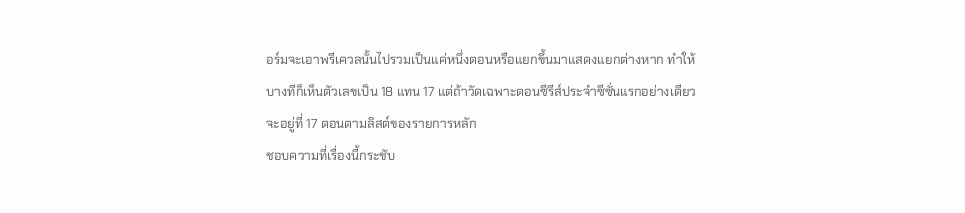อร์มจะเอาพรีเควลนั้นไปรวมเป็นแค่หนึ่งตอนหรือแยกขึ้นมาแสดงแยกต่างหาก ทำให้บางทีก็เห็นตัวเลขเป็น 18 แทน 17 แต่ถ้าวัดเฉพาะตอนซีรีส์ประจำซีซั่นแรกอย่างเดียว จะอยู่ที่ 17 ตอนตามลิสต์ของรายการหลัก
ชอบความที่เรื่องนี้กระชับ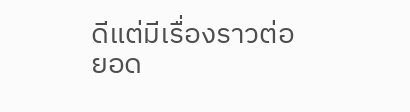ดีแต่มีเรื่องราวต่อยอด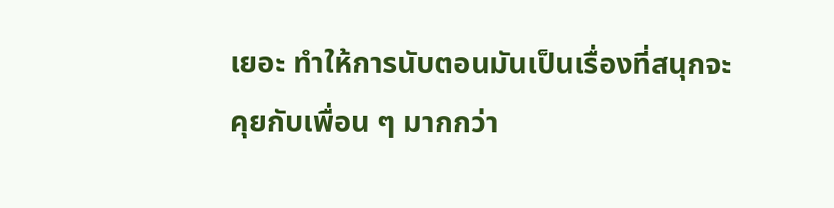เยอะ ทำให้การนับตอนมันเป็นเรื่องที่สนุกจะคุยกับเพื่อน ๆ มากกว่า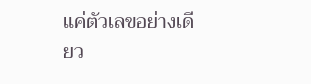แค่ตัวเลขอย่างเดียว